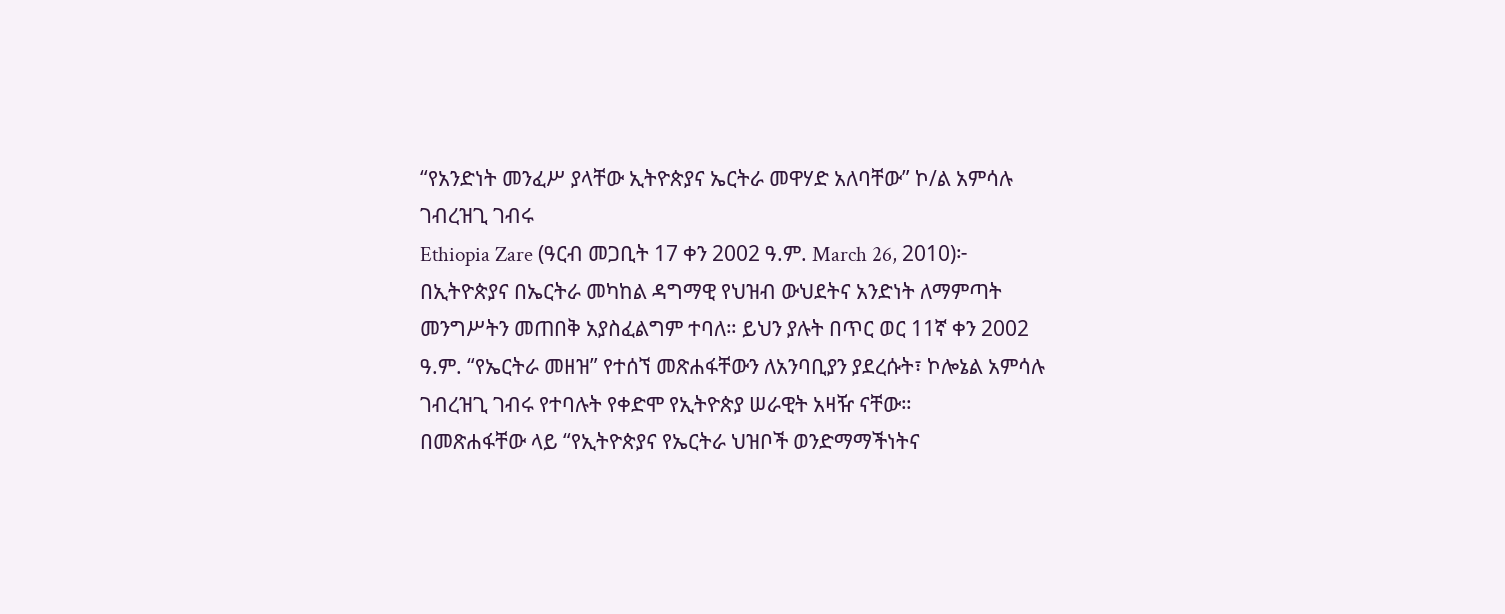“የአንድነት መንፈሥ ያላቸው ኢትዮጵያና ኤርትራ መዋሃድ አለባቸው” ኮ/ል አምሳሉ ገብረዝጊ ገብሩ
Ethiopia Zare (ዓርብ መጋቢት 17 ቀን 2002 ዓ.ም. March 26, 2010)፦ በኢትዮጵያና በኤርትራ መካከል ዳግማዊ የህዝብ ውህደትና አንድነት ለማምጣት መንግሥትን መጠበቅ አያስፈልግም ተባለ። ይህን ያሉት በጥር ወር 11ኛ ቀን 2002 ዓ.ም. “የኤርትራ መዘዝ” የተሰኘ መጽሐፋቸውን ለአንባቢያን ያደረሱት፣ ኮሎኔል አምሳሉ ገብረዝጊ ገብሩ የተባሉት የቀድሞ የኢትዮጵያ ሠራዊት አዛዥ ናቸው።
በመጽሐፋቸው ላይ “የኢትዮጵያና የኤርትራ ህዝቦች ወንድማማችነትና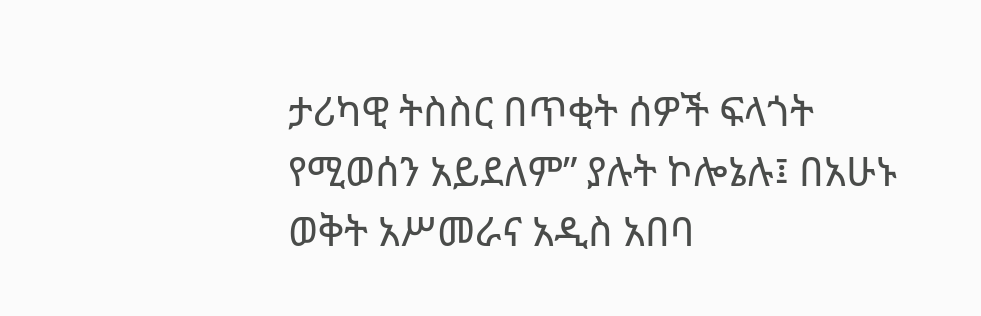ታሪካዊ ትስስር በጥቂት ሰዎች ፍላጎት የሚወሰን አይደለም” ያሉት ኮሎኔሉ፤ በአሁኑ ወቅት አሥመራና አዲስ አበባ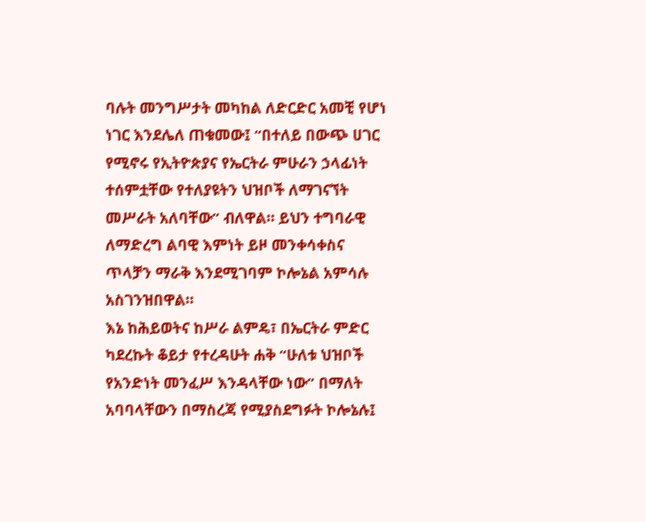ባሉት መንግሥታት መካከል ለድርድር አመቺ የሆነ ነገር እንደሌለ ጠቁመው፤ “በተለይ በውጭ ሀገር የሚኖሩ የኢትዮጵያና የኤርትራ ምሁራን ኃላፊነት ተሰምቷቸው የተለያዩትን ህዝቦች ለማገናኘት መሥራት አለባቸው” ብለዋል። ይህን ተግባራዊ ለማድረግ ልባዊ እምነት ይዞ መንቀሳቀስና ጥላቻን ማራቅ እንደሚገባም ኮሎኔል አምሳሉ አስገንዝበዋል።
እኔ ከሕይወትና ከሥራ ልምዴ፣ በኤርትራ ምድር ካደረኩት ቆይታ የተረዳሁት ሐቅ “ሁለቱ ህዝቦች የአንድነት መንፈሥ እንዳላቸው ነው” በማለት አባባላቸውን በማስረጃ የሚያስደግፉት ኮሎኔሉ፤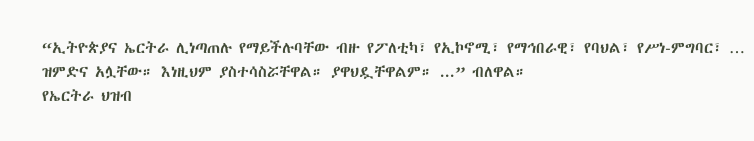“ኢትዮጵያና ኤርትራ ሊነጣጠሉ የማይችሉባቸው ብዙ የፖለቲካ፣ የኢኮኖሚ፣ የማኅበራዊ፣ የባህል፣ የሥነ-ምግባር፣ … ዝምድና አሏቸው። እነዚህም ያስተሳስሯቸዋል። ያዋህዷቸዋልም። ...” ብለዋል።
የኤርትራ ህዝብ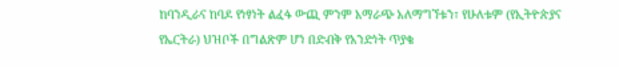ከባንዲራና ከባዶ የነፃነት ልፈፋ ውጪ ምንም አማራጭ አለማግኘቱን፣ የሁለቱም (የኢትዮጵያና የኤርትራ) ህዝቦች በግልጽም ሆነ በድብቅ የአንድነት ጥያቄ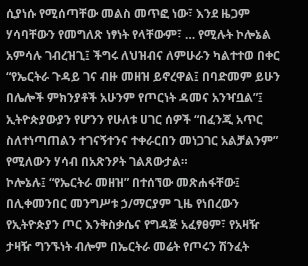ሲያነሱ የሚሰጣቸው መልስ መጥፎ ነው፣ እንደ ዜጋም ሃሳባቸውን የመግለጽ ነፃነት የላቸውም፣ … የሚሉት ኮሎኔል አምሳሉ ገብረዝጊ፤ ችግሩ ለህዝብና ለምሁራን ካልተተወ በቀር “የኤርትራ ጉዳይ ገና ብዙ መዘዝ ይኖረዋል፤ በባድመም ይሁን በሌሎች ምክንያቶች አሁንም የጦርነት ዳመና አንዣቧል”፤ ኢትዮጵያውያን የሆንን የሁለቱ ሀገር ሰዎች “በፈንጂ አጥር ስለተነጣጠልን ተገናኝተንና ተቀራርበን መነጋገር አልቻልንም” የሚለውን ሃሳብ በአጽንዖት ገልጸውታል።
ኮሎኔሉ፤ “የኤርትራ መዘዝ” በተሰኘው መጽሐፋቸው፤ በሊቀመንበር መንግሥቱ ኃ/ማርያም ጊዜ የነበረውን የኢትዮጵያን ጦር እንቅስቃሴና የግዳጅ አፈፃፀም፣ የአዛዥ ታዛዥ ግንኙነት ብሎም በኤርትራ መሬት የጦሩን ሽንፈት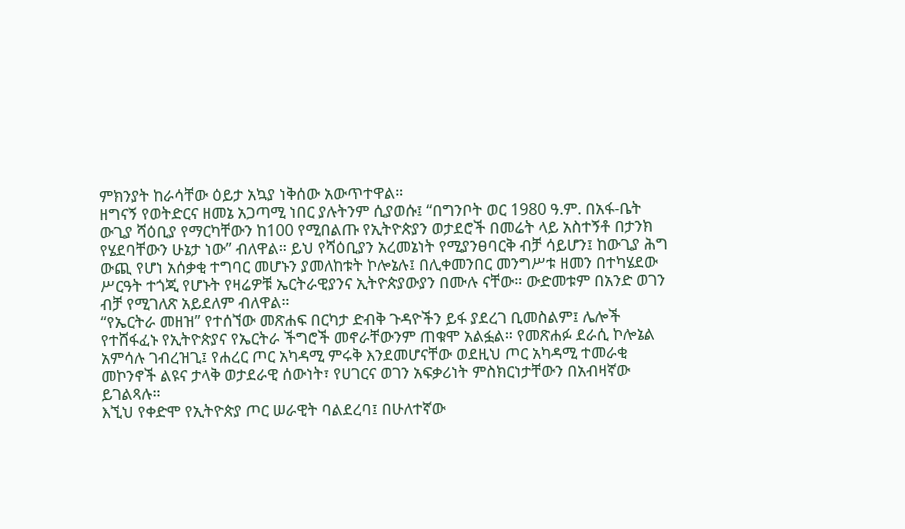ምክንያት ከራሳቸው ዕይታ አኳያ ነቅሰው አውጥተዋል።
ዘግናኝ የወትድርና ዘመኔ አጋጣሚ ነበር ያሉትንም ሲያወሱ፤ “በግንቦት ወር 1980 ዓ.ም. በአፋ-ቤት ውጊያ ሻዕቢያ የማርካቸውን ከ100 የሚበልጡ የኢትዮጵያን ወታደሮች በመሬት ላይ አስተኝቶ በታንክ የሄደባቸውን ሁኔታ ነው” ብለዋል። ይህ የሻዕቢያን አረመኔነት የሚያንፀባርቅ ብቻ ሳይሆን፤ ከውጊያ ሕግ ውጪ የሆነ አሰቃቂ ተግባር መሆኑን ያመለከቱት ኮሎኔሉ፤ በሊቀመንበር መንግሥቱ ዘመን በተካሄደው ሥርዓት ተጎጂ የሆኑት የዛሬዎቹ ኤርትራዊያንና ኢትዮጵያውያን በሙሉ ናቸው። ውድመቱም በአንድ ወገን ብቻ የሚገለጽ አይደለም ብለዋል።
“የኤርትራ መዘዝ” የተሰኘው መጽሐፍ በርካታ ድብቅ ጉዳዮችን ይፋ ያደረገ ቢመስልም፤ ሌሎች የተሸፋፈኑ የኢትዮጵያና የኤርትራ ችግሮች መኖራቸውንም ጠቁሞ አልፏል። የመጽሐፉ ደራሲ ኮሎኔል አምሳሉ ገብረዝጊ፤ የሐረር ጦር አካዳሚ ምሩቅ እንደመሆናቸው ወደዚህ ጦር አካዳሚ ተመራቂ መኮንኖች ልዩና ታላቅ ወታደራዊ ሰውነት፣ የሀገርና ወገን አፍቃሪነት ምስክርነታቸውን በአብዛኛው ይገልጻሉ።
እኚህ የቀድሞ የኢትዮጵያ ጦር ሠራዊት ባልደረባ፤ በሁለተኛው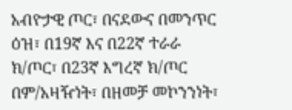አብዮታዊ ጦር፣ በናደውና በመንጥር ዕዝ፣ በ19ኛ እና በ22ኛ ተራራ ክ/ጦር፣ በ23ኛ እግረኛ ክ/ጦር በም/አዛዥነት፣ በዘመቻ መኮንንነት፣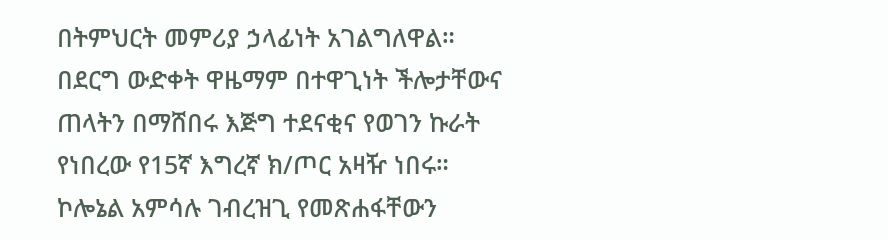በትምህርት መምሪያ ኃላፊነት አገልግለዋል። በደርግ ውድቀት ዋዜማም በተዋጊነት ችሎታቸውና ጠላትን በማሸበሩ እጅግ ተደናቂና የወገን ኩራት የነበረው የ15ኛ እግረኛ ክ/ጦር አዛዥ ነበሩ።
ኮሎኔል አምሳሉ ገብረዝጊ የመጽሐፋቸውን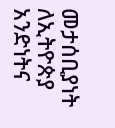መታሰቢያነት ለኢትዮጵያ አንድነትና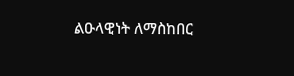ልዑላዊነት ለማስከበር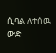ሲባል ለተሰዉ ውድ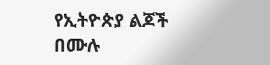የኢትዮጵያ ልጆች በሙሉ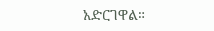አድርገዋል።